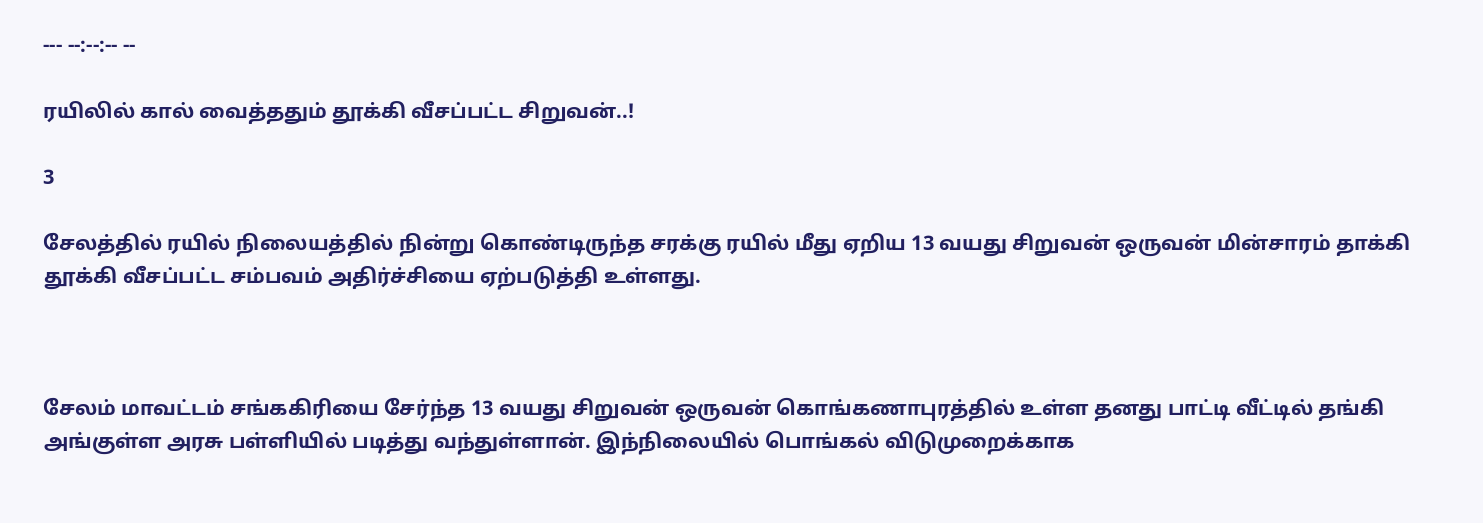--- --:--:-- --

ரயிலில் கால் வைத்ததும் தூக்கி வீசப்பட்ட சிறுவன்..!

3

சேலத்தில் ரயில் நிலையத்தில் நின்று கொண்டிருந்த சரக்கு ரயில் மீது ஏறிய 13 வயது சிறுவன் ஒருவன் மின்சாரம் தாக்கி தூக்கி வீசப்பட்ட சம்பவம் அதிர்ச்சியை ஏற்படுத்தி உள்ளது.



சேலம் மாவட்டம் சங்ககிரியை சேர்ந்த 13 வயது சிறுவன் ஒருவன் கொங்கணாபுரத்தில் உள்ள தனது பாட்டி வீட்டில் தங்கி அங்குள்ள அரசு பள்ளியில் படித்து வந்துள்ளான். இந்நிலையில் பொங்கல் விடுமுறைக்காக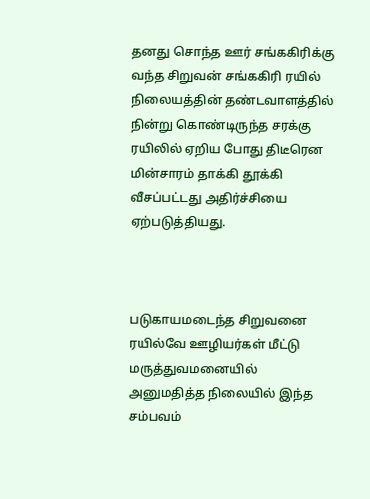தனது சொந்த ஊர் சங்ககிரிக்கு வந்த சிறுவன் சங்ககிரி ரயில் நிலையத்தின் தண்டவாளத்தில் நின்று கொண்டிருந்த சரக்கு ரயிலில் ஏறிய போது திடீரென மின்சாரம் தாக்கி தூக்கி வீசப்பட்டது அதிர்ச்சியை ஏற்படுத்தியது.



படுகாயமடைந்த சிறுவனை ரயில்வே ஊழியர்கள் மீட்டு மருத்துவமனையில் அனுமதித்த நிலையில் இந்த சம்பவம்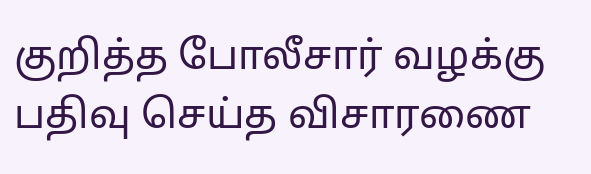குறித்த போலீசார் வழக்கு பதிவு செய்த விசாரணை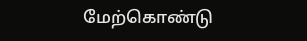மேற்கொண்டு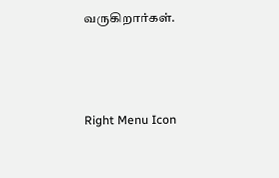வருகிறார்கள்.



Right Menu Icon